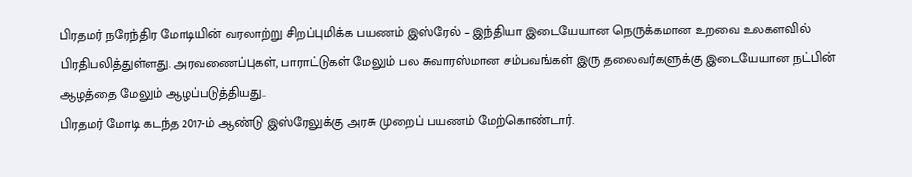பிரதமர் நரேந்திர மோடியின் வரலாற்று சிறப்புமிக்க பயணம் இஸ்ரேல் – இந்தியா இடையேயான நெருக்கமான உறவை உலகளவில் பிரதிபலித்துள்ளது. அரவணைப்புகள், பாராட்டுகள் மேலும் பல சுவாரஸ்மான சம்பவங்கள் இரு தலைவர்களுக்கு இடையேயான நட்பின் ஆழத்தை மேலும் ஆழப்படுத்தியது..
பிரதமர் மோடி கடந்த 2017-ம் ஆண்டு இஸ்ரேலுக்கு அரசு முறைப் பயணம் மேற்கொண்டார்.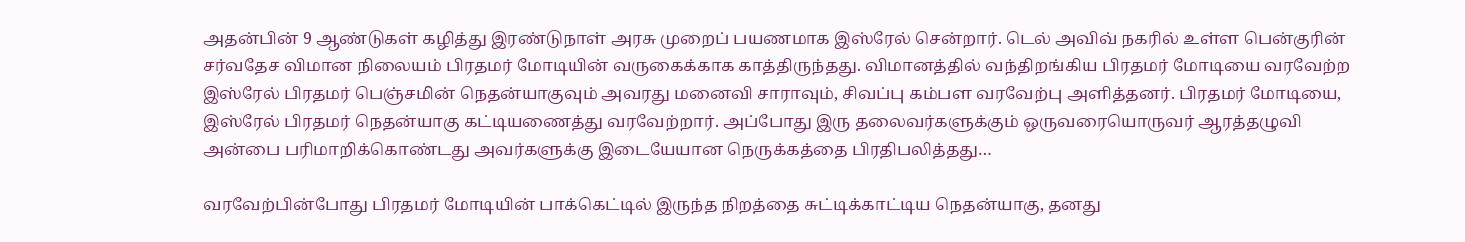அதன்பின் 9 ஆண்டுகள் கழித்து இரண்டுநாள் அரசு முறைப் பயணமாக இஸ்ரேல் சென்றார். டெல் அவிவ் நகரில் உள்ள பென்குரின் சர்வதேச விமான நிலையம் பிரதமர் மோடியின் வருகைக்காக காத்திருந்தது. விமானத்தில் வந்திறங்கிய பிரதமர் மோடியை வரவேற்ற இஸ்ரேல் பிரதமர் பெஞ்சமின் நெதன்யாகுவும் அவரது மனைவி சாராவும், சிவப்பு கம்பள வரவேற்பு அளித்தனர். பிரதமர் மோடியை, இஸ்ரேல் பிரதமர் நெதன்யாகு கட்டியணைத்து வரவேற்றார். அப்போது இரு தலைவர்களுக்கும் ஒருவரையொருவர் ஆரத்தழுவி அன்பை பரிமாறிக்கொண்டது அவர்களுக்கு இடையேயான நெருக்கத்தை பிரதிபலித்தது…

வரவேற்பின்போது பிரதமர் மோடியின் பாக்கெட்டில் இருந்த நிறத்தை சுட்டிக்காட்டிய நெதன்யாகு, தனது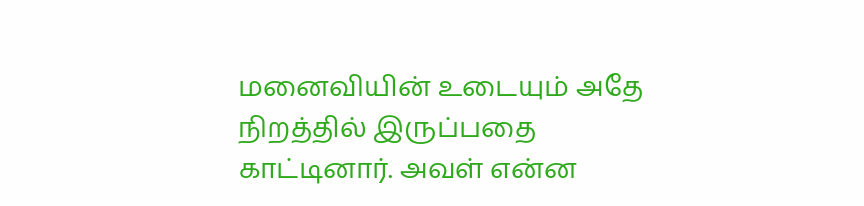மனைவியின் உடையும் அதே நிறத்தில் இருப்பதை காட்டினார். அவள் என்ன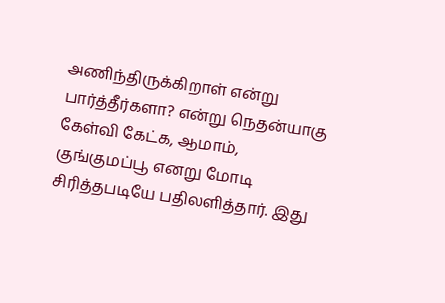அணிந்திருக்கிறாள் என்று பார்த்தீர்களா? என்று நெதன்யாகு கேள்வி கேட்க, ஆமாம், குங்குமப்பூ எனறு மோடி சிரித்தபடியே பதிலளித்தார். இது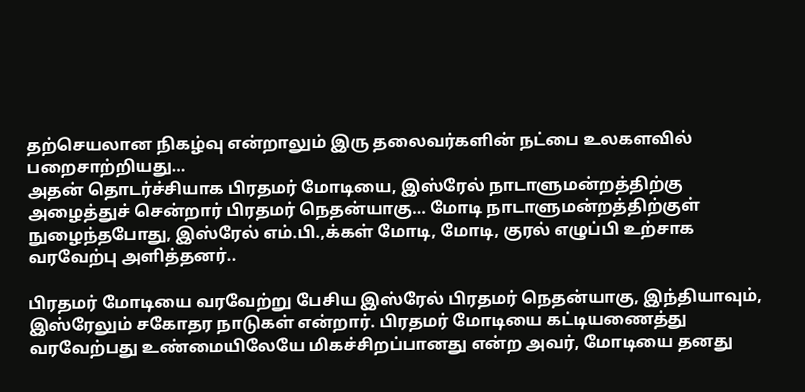தற்செயலான நிகழ்வு என்றாலும் இரு தலைவர்களின் நட்பை உலகளவில் பறைசாற்றியது…
அதன் தொடர்ச்சியாக பிரதமர் மோடியை, இஸ்ரேல் நாடாளுமன்றத்திற்கு அழைத்துச் சென்றார் பிரதமர் நெதன்யாகு… மோடி நாடாளுமன்றத்திற்குள் நுழைந்தபோது, இஸ்ரேல் எம்.பி.,க்கள் மோடி, மோடி, குரல் எழுப்பி உற்சாக வரவேற்பு அளித்தனர்..

பிரதமர் மோடியை வரவேற்று பேசிய இஸ்ரேல் பிரதமர் நெதன்யாகு, இந்தியாவும், இஸ்ரேலும் சகோதர நாடுகள் என்றார். பிரதமர் மோடியை கட்டியணைத்து வரவேற்பது உண்மையிலேயே மிகச்சிறப்பானது என்ற அவர், மோடியை தனது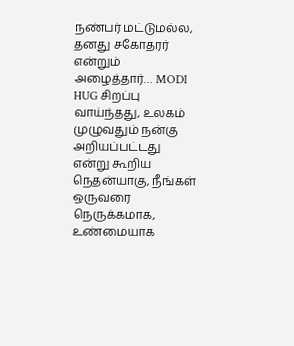நண்பர் மட்டுமல்ல, தனது சகோதரர் என்றும் அழைத்தார்… MODI HUG சிறப்பு வாய்ந்தது, உலகம் முழுவதும் நன்கு அறியப்பட்டது என்று கூறிய நெதன்யாகு, நீங்கள் ஒருவரை நெருக்கமாக, உண்மையாக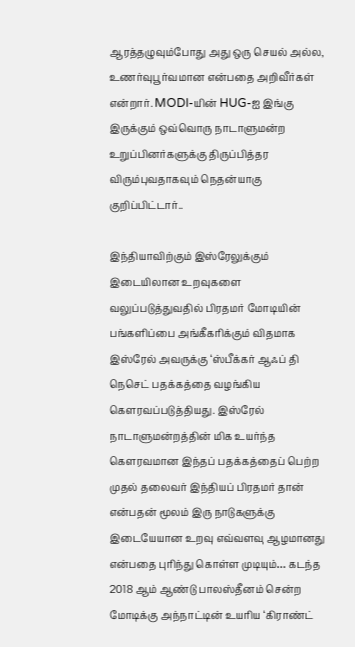ஆரத்தழுவும்போது அது ஒரு செயல் அல்ல, உணர்வுபூர்வமான என்பதை அறிவீர்கள் என்றார். MODI-யின் HUG-ஐ இங்கு இருக்கும் ஒவ்வொரு நாடாளுமன்ற உறுப்பினர்களுக்கு திருப்பித்தர விரும்புவதாகவும் நெதன்யாகு குறிப்பிட்டார்..

இந்தியாவிற்கும் இஸ்ரேலுக்கும் இடையிலான உறவுகளை வலுப்படுத்துவதில் பிரதமர் மோடியின் பங்களிப்பை அங்கீகரிக்கும் விதமாக இஸ்ரேல் அவருக்கு ‘ஸ்பீக்கர் ஆஃப் தி நெசெட் பதக்கத்தை வழங்கிய கௌரவப்படுத்தியது. இஸ்ரேல் நாடாளுமன்றத்தின் மிக உயர்ந்த கௌரவமான இந்தப் பதக்கத்தைப் பெற்ற முதல் தலைவர் இந்தியப் பிரதமர் தான் என்பதன் மூலம் இரு நாடுகளுக்கு இடையேயான உறவு எவ்வளவு ஆழமானது என்பதை புரிந்து கொள்ள முடியும்… கடந்த 2018 ஆம் ஆண்டு பாலஸ்தீனம் சென்ற மோடிக்கு அந்நாட்டின் உயரிய ‘கிராண்ட்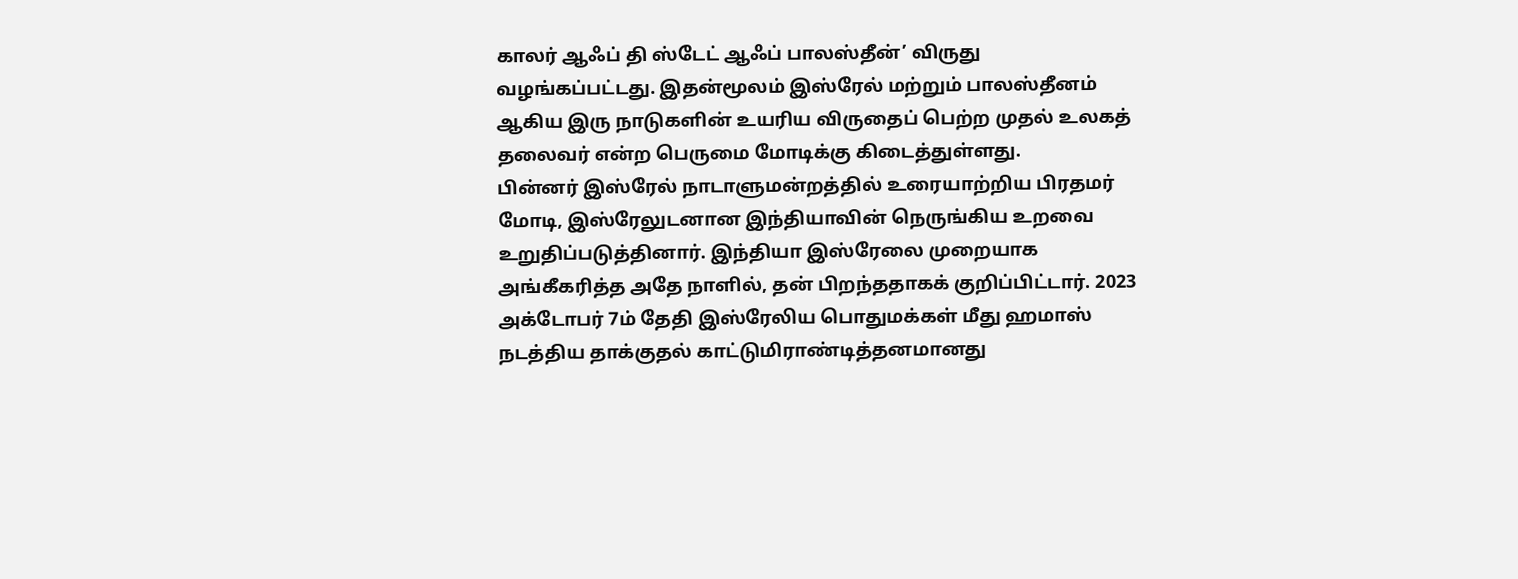காலர் ஆஃப் தி ஸ்டேட் ஆஃப் பாலஸ்தீன்’ விருது வழங்கப்பட்டது. இதன்மூலம் இஸ்ரேல் மற்றும் பாலஸ்தீனம் ஆகிய இரு நாடுகளின் உயரிய விருதைப் பெற்ற முதல் உலகத் தலைவர் என்ற பெருமை மோடிக்கு கிடைத்துள்ளது.
பின்னர் இஸ்ரேல் நாடாளுமன்றத்தில் உரையாற்றிய பிரதமர் மோடி, இஸ்ரேலுடனான இந்தியாவின் நெருங்கிய உறவை உறுதிப்படுத்தினார். இந்தியா இஸ்ரேலை முறையாக அங்கீகரித்த அதே நாளில், தன் பிறந்ததாகக் குறிப்பிட்டார். 2023 அக்டோபர் 7ம் தேதி இஸ்ரேலிய பொதுமக்கள் மீது ஹமாஸ் நடத்திய தாக்குதல் காட்டுமிராண்டித்தனமானது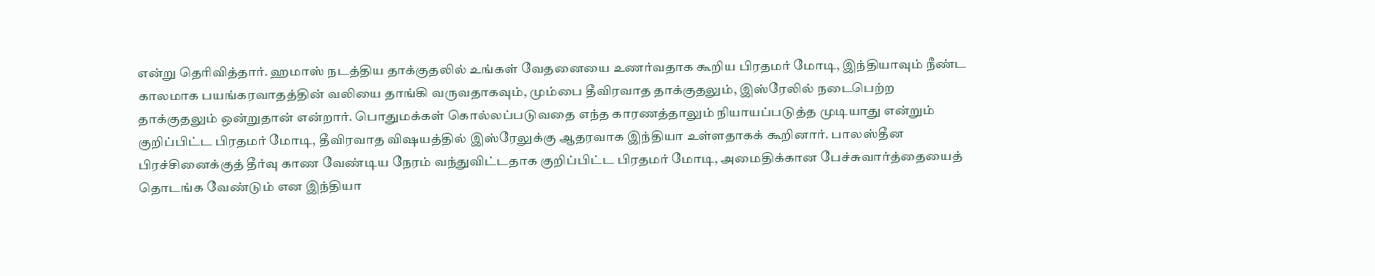என்று தெரிவித்தார். ஹமாஸ் நடத்திய தாக்குதலில் உங்கள் வேதனையை உணர்வதாக கூறிய பிரதமர் மோடி, இந்தியாவும் நீண்ட காலமாக பயங்கரவாதத்தின் வலியை தாங்கி வருவதாகவும், மும்பை தீவிரவாத தாக்குதலும், இஸ்ரேலில் நடைபெற்ற தாக்குதலும் ஒன்றுதான் என்றார். பொதுமக்கள் கொல்லப்படுவதை எந்த காரணத்தாலும் நியாயப்படுத்த முடியாது என்றும் குறிப்பிட்ட பிரதமர் மோடி, தீவிரவாத விஷயத்தில் இஸ்ரேலுக்கு ஆதரவாக இந்தியா உள்ளதாகக் கூறினார். பாலஸ்தீன பிரச்சினைக்குத் தீர்வு காண வேண்டிய நேரம் வந்துவிட்டதாக குறிப்பிட்ட பிரதமர் மோடி, அமைதிக்கான பேச்சுவார்த்தையைத் தொடங்க வேண்டும் என இந்தியா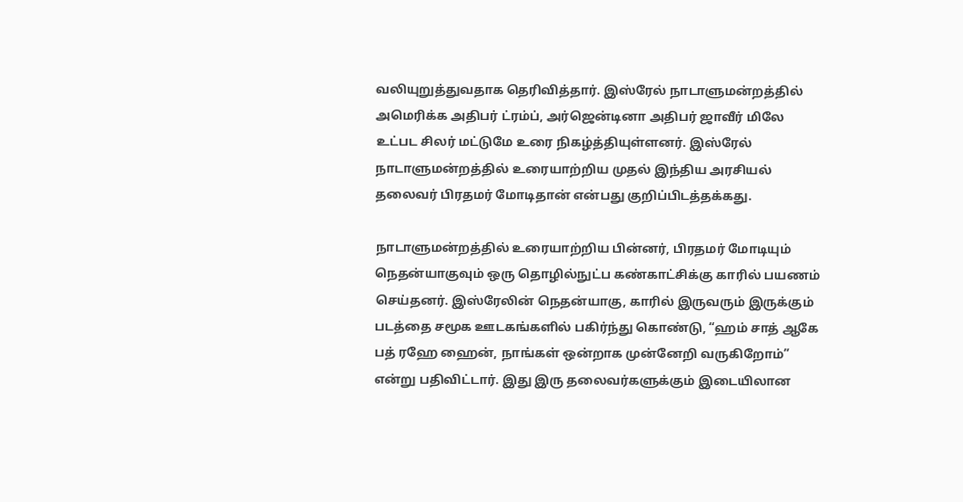வலியுறுத்துவதாக தெரிவித்தார். இஸ்ரேல் நாடாளுமன்றத்தில் அமெரிக்க அதிபர் ட்ரம்ப், அர்ஜென்டினா அதிபர் ஜாவீர் மிலே உட்பட சிலர் மட்டுமே உரை நிகழ்த்தியுள்ளனர். இஸ்ரேல் நாடாளுமன்றத்தில் உரையாற்றிய முதல் இந்திய அரசியல் தலைவர் பிரதமர் மோடிதான் என்பது குறிப்பிடத்தக்கது.

நாடாளுமன்றத்தில் உரையாற்றிய பின்னர், பிரதமர் மோடியும் நெதன்யாகுவும் ஒரு தொழில்நுட்ப கண்காட்சிக்கு காரில் பயணம் செய்தனர். இஸ்ரேலின் நெதன்யாகு, காரில் இருவரும் இருக்கும் படத்தை சமூக ஊடகங்களில் பகிர்ந்து கொண்டு, “ஹம் சாத் ஆகே பத் ரஹே ஹைன், நாங்கள் ஒன்றாக முன்னேறி வருகிறோம்” என்று பதிவிட்டார். இது இரு தலைவர்களுக்கும் இடையிலான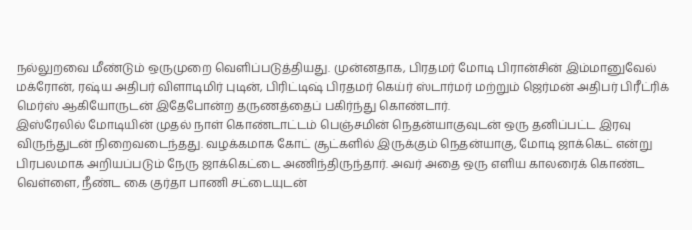நல்லுறவை மீண்டும் ஒருமுறை வெளிப்படுத்தியது. முன்னதாக, பிரதமர் மோடி பிரான்சின் இம்மானுவேல் மக்ரோன், ரஷ்ய அதிபர் விளாடிமிர் புடின், பிரிட்டிஷ் பிரதமர் கெய்ர் ஸ்டார்மர் மற்றும் ஜெர்மன் அதிபர் பிரீட்ரிக் மெர்ஸ் ஆகியோருடன் இதேபோன்ற தருணத்தைப் பகிர்ந்து கொண்டார்.
இஸ்ரேலில் மோடியின் முதல் நாள் கொண்டாட்டம் பெஞ்சமின் நெதன்யாகுவுடன் ஒரு தனிப்பட்ட இரவு விருந்துடன் நிறைவடைந்தது. வழக்கமாக கோட் சூட்களில் இருக்கும் நெதன்யாகு, மோடி ஜாக்கெட் என்று பிரபலமாக அறியப்படும் நேரு ஜாக்கெட்டை அணிந்திருந்தார். அவர் அதை ஒரு எளிய காலரைக் கொண்ட வெள்ளை, நீண்ட கை குர்தா பாணி சட்டையுடன்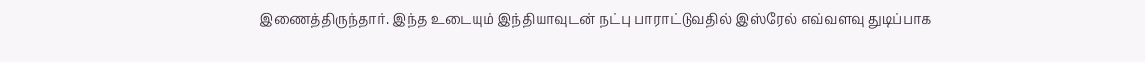இணைத்திருந்தார். இந்த உடையும் இந்தியாவுடன் நட்பு பாராட்டுவதில் இஸ்ரேல் எவ்வளவு துடிப்பாக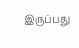இருப்பது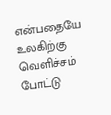என்பதையே உலகிற்கு வெளிச்சம் போட்டு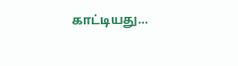காட்டியது…